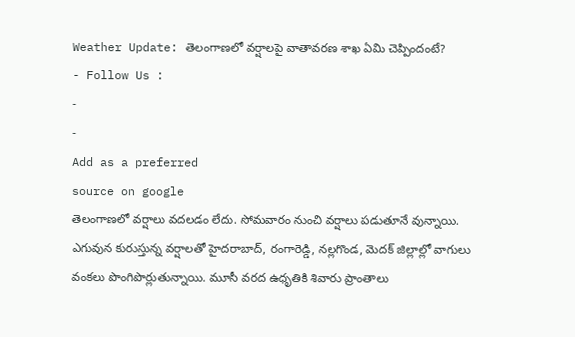Weather Update: తెలంగాణలో వర్షాలపై వాతావరణ శాఖ ఏమి చెప్పిందంటే?
- Follow Us :
-
-
Add as a preferred
source on google
తెలంగాణలో వర్షాలు వదలడం లేదు. సోమవారం నుంచి వర్షాలు పడుతూనే వున్నాయి. ఎగువున కురుస్తున్న వర్షాలతో హైదరాబాద్, రంగారెడ్డి, నల్లగొండ, మెదక్ జిల్లాల్లో వాగులు వంకలు పొంగిపొర్లుతున్నాయి. మూసీ వరద ఉధృతికి శివారు ప్రాంతాలు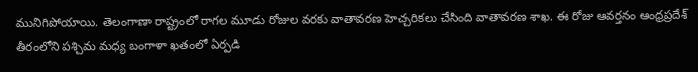మునిగిపోయాయి. తెలంగాణా రాష్ట్రంలో రాగల మూడు రోజుల వరకు వాతావరణ హెచ్చరికలు చేసింది వాతావరణ శాఖ. ఈ రోజు ఆవర్తనం ఆంధ్రప్రదేశ్ తీరంలోని పశ్చిమ మధ్య బంగాళా ఖతంలో ఏర్పడి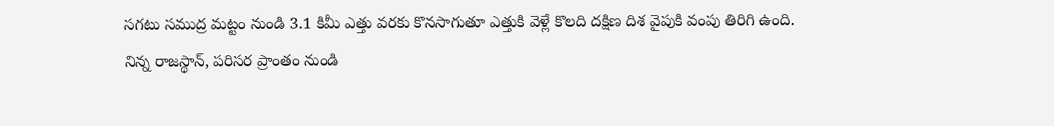సగటు సముద్ర మట్టం నుండి 3.1 కిమీ ఎత్తు వరకు కొనసాగుతూ ఎత్తుకి వెళ్లే కొలది దక్షిణ దిశ వైపుకి వంపు తిరిగి ఉంది.
నిన్న రాజస్థాన్, పరిసర ప్రాంతం నుండి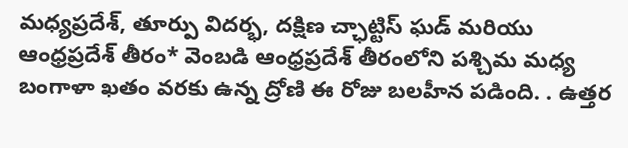మధ్యప్రదేశ్, తూర్పు విదర్భ, దక్షిణ చ్ఛాట్టిస్ ఘడ్ మరియు ఆంధ్రప్రదేశ్ తీరం* వెంబడి ఆంధ్రప్రదేశ్ తీరంలోని పశ్చిమ మధ్య బంగాళా ఖతం వరకు ఉన్న ద్రోణి ఈ రోజు బలహీన పడింది. . ఉత్తర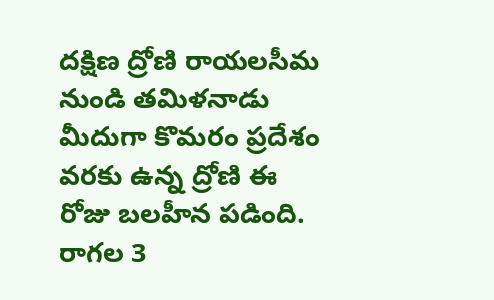దక్షిణ ద్రోణి రాయలసీమ నుండి తమిళనాడు మీదుగా కొమరం ప్రదేశం వరకు ఉన్న ద్రోణి ఈ రోజు బలహీన పడింది. రాగల 3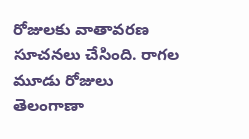రోజులకు వాతావరణ సూచనలు చేసింది. రాగల మూడు రోజులు తెలంగాణా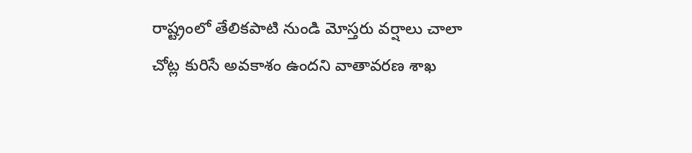రాష్ట్రంలో తేలికపాటి నుండి మోస్తరు వర్షాలు చాలా చోట్ల కురిసే అవకాశం ఉందని వాతావరణ శాఖ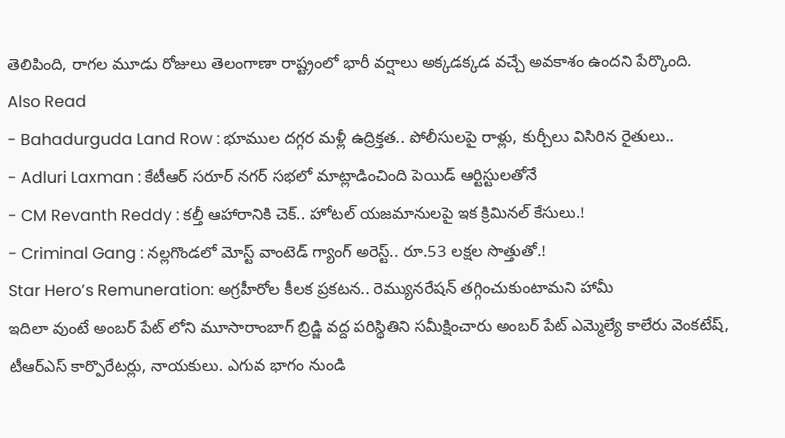తెలిపింది, రాగల మూడు రోజులు తెలంగాణా రాష్ట్రంలో భారీ వర్షాలు అక్కడక్కడ వచ్చే అవకాశం ఉందని పేర్కొంది.
Also Read
- Bahadurguda Land Row : భూముల దగ్గర మళ్లీ ఉద్రిక్తత.. పోలీసులపై రాళ్లు, కుర్చీలు విసిరిన రైతులు..
- Adluri Laxman : కేటీఆర్ సరూర్ నగర్ సభలో మాట్లాడించింది పెయిడ్ ఆర్టిస్టులతోనే
- CM Revanth Reddy : కల్తీ ఆహారానికి చెక్.. హోటల్ యజమానులపై ఇక క్రిమినల్ కేసులు.!
- Criminal Gang : నల్లగొండలో మోస్ట్ వాంటెడ్ గ్యాంగ్ అరెస్ట్.. రూ.53 లక్షల సొత్తుతో.!
Star Hero’s Remuneration: అగ్రహీరోల కీలక ప్రకటన.. రెమ్యునరేషన్ తగ్గించుకుంటామని హామీ
ఇదిలా వుంటే అంబర్ పేట్ లోని మూసారాంబాగ్ బ్రిడ్జి వద్ద పరిస్థితిని సమీక్షించారు అంబర్ పేట్ ఎమ్మెల్యే కాలేరు వెంకటేష్, టీఆర్ఎస్ కార్పొరేటర్లు, నాయకులు. ఎగువ భాగం నుండి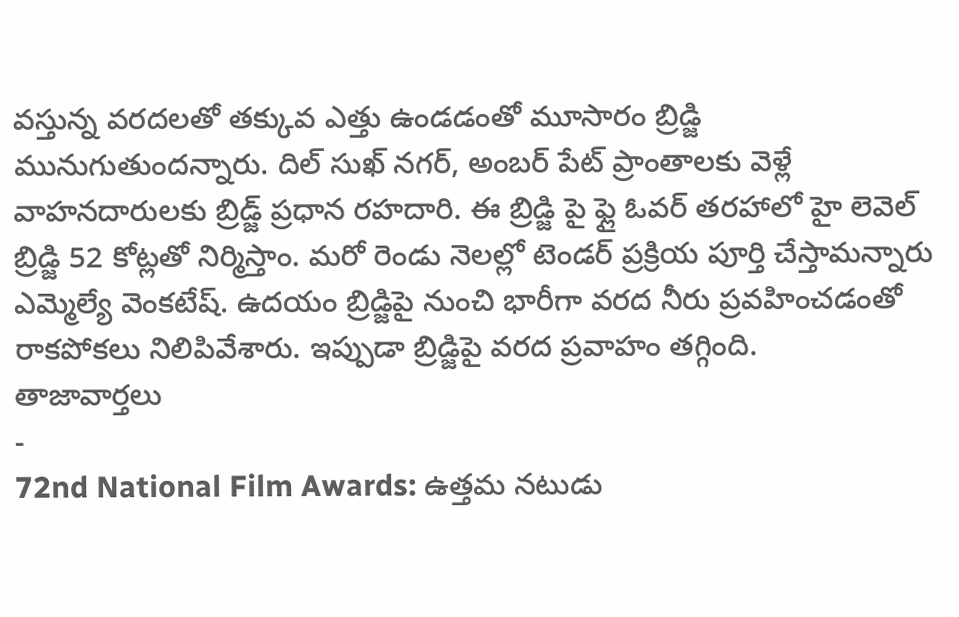వస్తున్న వరదలతో తక్కువ ఎత్తు ఉండడంతో మూసారం బ్రిడ్జి మునుగుతుందన్నారు. దిల్ సుఖ్ నగర్, అంబర్ పేట్ ప్రాంతాలకు వెళ్లే వాహనదారులకు బ్రిడ్జ్ ప్రధాన రహదారి. ఈ బ్రిడ్జి పై ఫ్లై ఓవర్ తరహాలో హై లెవెల్ బ్రిడ్జి 52 కోట్లతో నిర్మిస్తాం. మరో రెండు నెలల్లో టెండర్ ప్రక్రియ పూర్తి చేస్తామన్నారు ఎమ్మెల్యే వెంకటేష్. ఉదయం బ్రిడ్జిపై నుంచి భారీగా వరద నీరు ప్రవహించడంతో రాకపోకలు నిలిపివేశారు. ఇప్పుడా బ్రిడ్జిపై వరద ప్రవాహం తగ్గింది.
తాజావార్తలు
-
72nd National Film Awards: ఉత్తమ నటుడు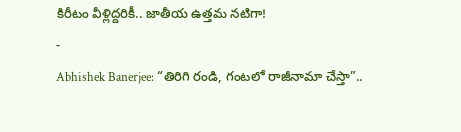కిరీటం వీళ్లిద్దరికీ.. జాతీయ ఉత్తమ నటిగా!
-
Abhishek Banerjee: “తిరిగి రండి, గంటలో రాజీనామా చేస్తా”..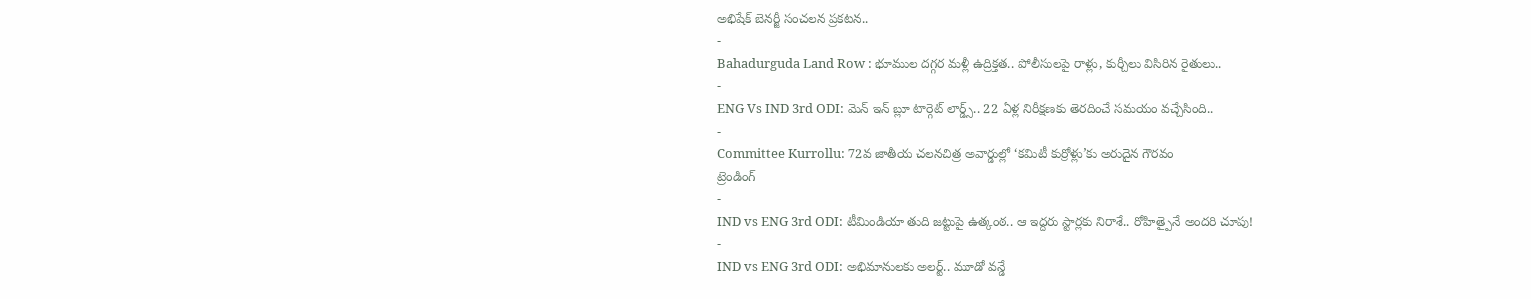అభిషేక్ బెనర్జీ సంచలన ప్రకటన..
-
Bahadurguda Land Row : భూముల దగ్గర మళ్లీ ఉద్రిక్తత.. పోలీసులపై రాళ్లు, కుర్చీలు విసిరిన రైతులు..
-
ENG Vs IND 3rd ODI: మెన్ ఇన్ బ్లూ టార్గెట్ లార్డ్స్.. 22 ఏళ్ల నిరీక్షణకు తెరదించే సమయం వచ్చేసింది..
-
Committee Kurrollu: 72వ జాతీయ చలనచిత్ర అవార్డుల్లో ‘కమిటీ కుర్రోళ్లు’కు అరుదైన గౌరవం
ట్రెండింగ్
-
IND vs ENG 3rd ODI: టీమిండియా తుది జట్టుపై ఉత్కంఠ.. ఆ ఇద్దరు స్టార్లకు నిరాశే.. రోహిత్పైనే అందరి చూపు!
-
IND vs ENG 3rd ODI: అభిమానులకు అలర్ట్.. మూడో వన్డే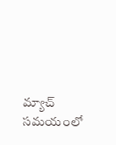మ్యాచ్ సమయంలో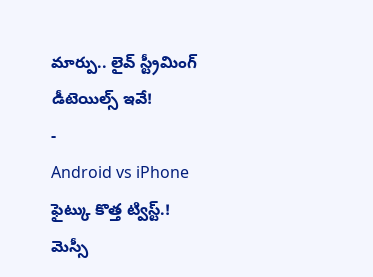మార్పు.. లైవ్ స్ట్రీమింగ్ డీటెయిల్స్ ఇవే!
-
Android vs iPhone ఫైట్కు కొత్త ట్విస్ట్.! మెస్సీ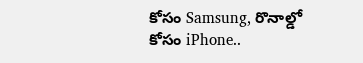కోసం Samsung, రొనాల్డో కోసం iPhone..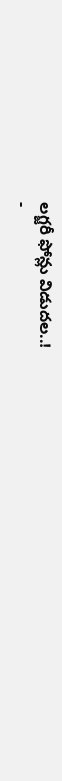లగ్జరీ ఫోన్లు విడుదల..!
-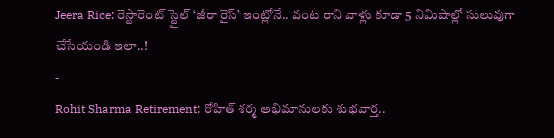Jeera Rice: రెస్టారెంట్ స్టైల్ ‘జీరా రైస్’ ఇంట్లోనే.. వంట రాని వాళ్లు కూడా 5 నిమిషాల్లో సులువుగా చేసేయండి ఇలా..!
-
Rohit Sharma Retirement: రోహిత్ శర్మ అభిమానులకు శుభవార్త..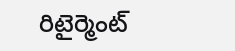రిటైర్మెంట్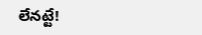లేనట్టే!